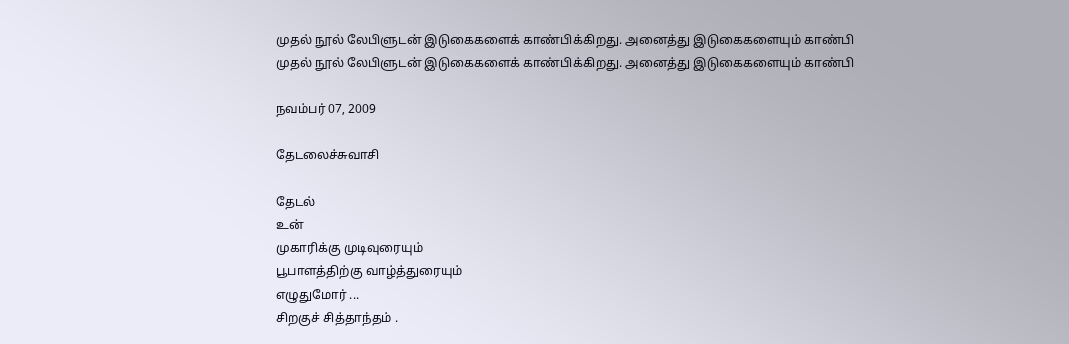முதல் நூல் லேபிளுடன் இடுகைகளைக் காண்பிக்கிறது. அனைத்து இடுகைகளையும் காண்பி
முதல் நூல் லேபிளுடன் இடுகைகளைக் காண்பிக்கிறது. அனைத்து இடுகைகளையும் காண்பி

நவம்பர் 07, 2009

தேடலைச்சுவாசி

தேடல்
உன்
முகாரிக்கு முடிவுரையும்
பூபாளத்திற்கு வாழ்த்துரையும்
எழுதுமோர் ...
சிறகுச் சித்தாந்தம் .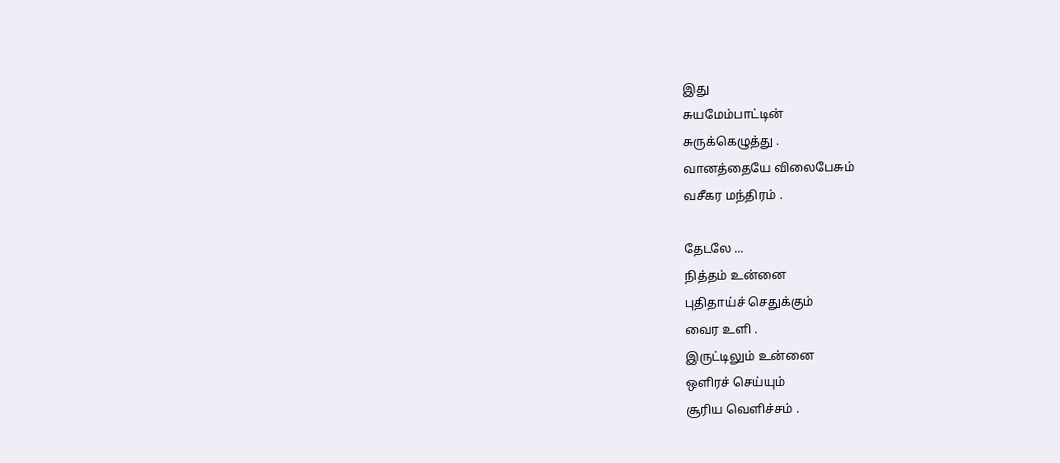இது
சுயமேம்பாட்டின்
சுருக்கெழுத்து .
வானத்தையே விலைபேசும்
வசீகர மந்திரம் .

தேடலே ...
நித்தம் உன்னை
புதிதாய்ச் செதுக்கும்
வைர உளி .
இருட்டிலும் உன்னை
ஒளிரச் செய்யும்
சூரிய வெளிச்சம் .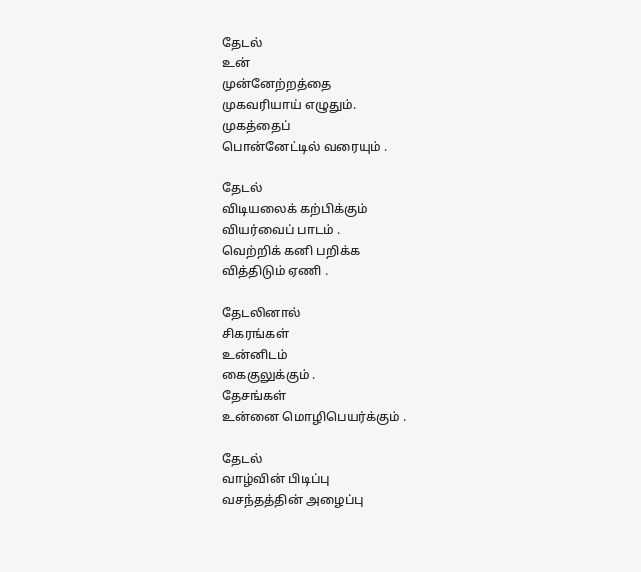தேடல்
உன்
முன்னேற்றத்தை
முகவரியாய் எழுதும்.
முகத்தைப்
பொன்னேட்டில் வரையும் .

தேடல்
விடியலைக் கற்பிக்கும்
வியர்வைப் பாடம் .
வெற்றிக் கனி பறிக்க
வித்திடும் ஏணி .

தேடலினால்
சிகரங்கள்
உன்னிடம்
கைகுலுக்கும் .
தேசங்கள்
உன்னை மொழிபெயர்க்கும் .

தேடல்
வாழ்வின் பிடிப்பு
வசந்தத்தின் அழைப்பு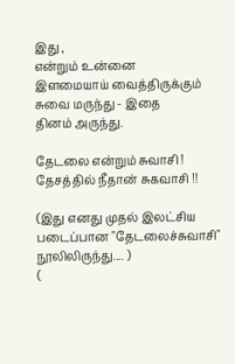இது ,
என்றும் உன்னை
இளமையாய் வைத்திருக்கும்
சுவை மருந்து - இதை
தினம் அருந்து.

தேடலை என்றும் சுவாசி !
தேசத்தில் நீதான் சுகவாசி !!

(இது எனது முதல் இலட்சிய படைப்பான "தேடலைச்சுவாசி" நூலிலிருந்து.... )
(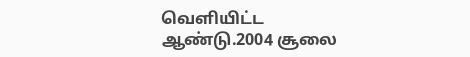வெளியிட்ட‌ ஆண்டு.2004 சூலை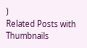)
Related Posts with Thumbnails